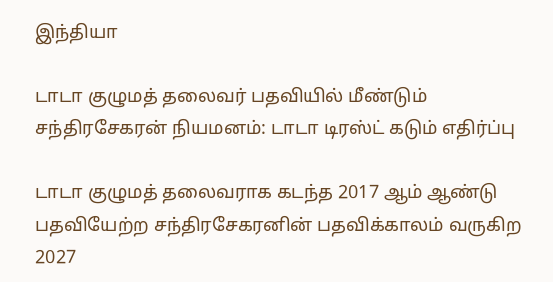இந்தியா

டாடா குழுமத் தலைவர் பதவியில் மீண்டும் சந்திரசேகரன் நியமனம்: டாடா டிரஸ்ட் கடும் எதிர்ப்பு

டாடா குழுமத் தலைவராக கடந்த 2017 ஆம் ஆண்டு பதவியேற்ற சந்திரசேகரனின் பதவிக்காலம் வருகிற 2027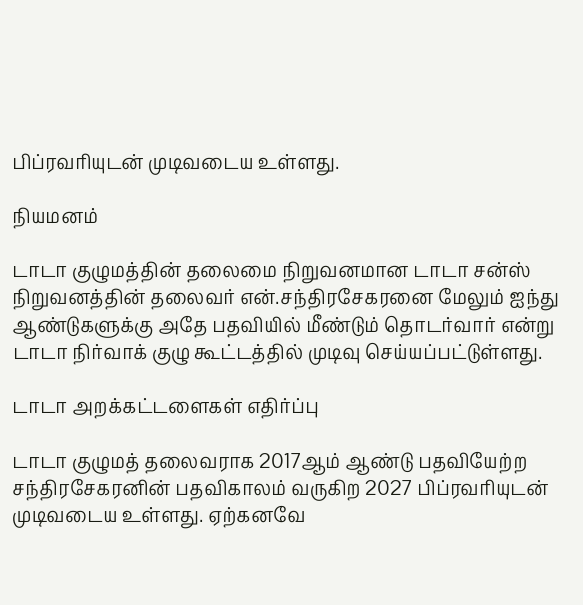பிப்ரவரியுடன் முடிவடைய உள்ளது.

நியமனம்

டாடா குழுமத்தின் தலைமை நிறுவனமான டாடா சன்ஸ் நிறுவனத்தின் தலைவர் என்.சந்திரசேகரனை மேலும் ஐந்து ஆண்டுகளுக்கு அதே பதவியில் மீண்டும் தொடர்வார் என்று டாடா நிர்வாக் குழு கூட்டத்தில் முடிவு செய்யப்பட்டுள்ளது.

டாடா அறக்கட்டளைகள் எதிர்ப்பு

டாடா குழுமத் தலைவராக 2017ஆம் ஆண்டு பதவியேற்ற சந்திரசேகரனின் பதவிகாலம் வருகிற 2027 பிப்ரவரியுடன் முடிவடைய உள்ளது. ஏற்கனவே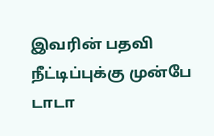இவரின் பதவி நீட்டிப்புக்கு முன்பே டாடா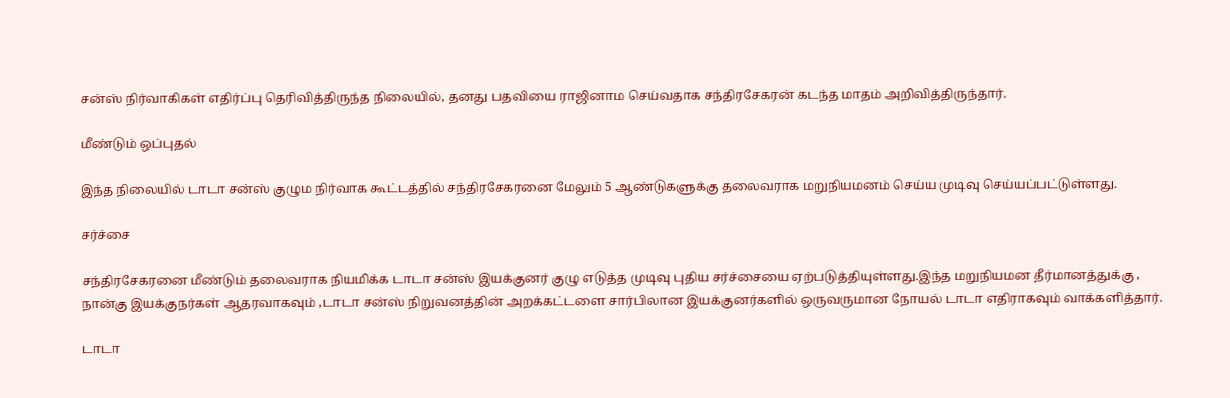சன்ஸ் நிர்வாகிகள் எதிர்ப்பு தெரிவித்திருந்த நிலையில், தனது பதவியை ராஜினாம செய்வதாக சந்திரசேகரன் கடந்த மாதம் அறிவித்திருந்தார்.

மீண்டும் ஒப்புதல்

இந்த நிலையில் டாடா சன்ஸ் குழும நிர்வாக கூட்டத்தில் சந்திரசேகரனை மேலும் 5 ஆண்டுகளுக்கு தலைவராக மறுநியமனம் செய்ய முடிவு செய்யப்பட்டுள்ளது.

சர்ச்சை

சந்திரசேகரனை மீண்டும் தலைவராக நியமிக்க டாடா சன்ஸ் இயக்குனர் குழு எடுத்த முடிவு புதிய சர்ச்சையை ஏற்படுத்தியுள்ளது.இந்த மறுநியமன தீர்மானத்துக்கு , நான்கு இயக்குநர்கள் ஆதரவாகவும் ,டாடா சன்ஸ் நிறுவனத்தின் அறக்கட்டளை சார்பிலான இயக்குனர்களில் ஒருவருமான நோயல் டாடா எதிராகவும் வாக்களித்தார்.

டாடா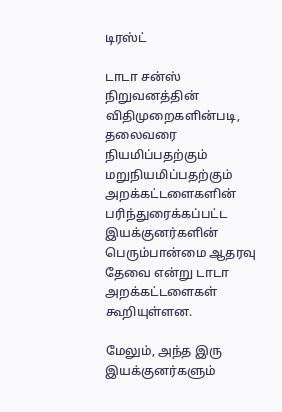டிரஸ்ட்

டாடா சன்ஸ் நிறுவனத்தின் விதிமுறைகளின்படி, தலைவரை நியமிப்பதற்கும் மறுநியமிப்பதற்கும் அறக்கட்டளைகளின் பரிந்துரைக்கப்பட்ட இயக்குனர்களின் பெரும்பான்மை ஆதரவு தேவை என்று டாடா அறக்கட்டளைகள் கூறியுள்ளன.

மேலும், அந்த இரு இயக்குனர்களும்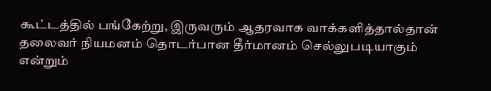கூட்டத்தில் பங்கேற்று, இருவரும் ஆதரவாக வாக்களித்தால்தான் தலைவர் நியமனம் தொடர்பான தீர்மானம் செல்லுபடியாகும் என்றும்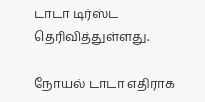டாடா டிர்ஸ்ட தெரிவித்துள்ளது.

நோயல் டாடா எதிராக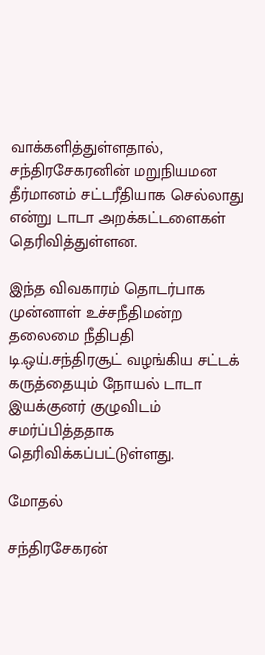வாக்களித்துள்ளதால், சந்திரசேகரனின் மறுநியமன தீர்மானம் சட்டரீதியாக செல்லாது என்று டாடா அறக்கட்டளைகள் தெரிவித்துள்ளன.

இந்த விவகாரம் தொடர்பாக முன்னாள் உச்சநீதிமன்ற தலைமை நீதிபதி டி.ஒய்.சந்திரசூட் வழங்கிய சட்டக் கருத்தையும் நோயல் டாடா இயக்குனர் குழுவிடம் சமர்ப்பித்ததாக தெரிவிக்கப்பட்டுள்ளது.

மோதல்

சந்திரசேகரன்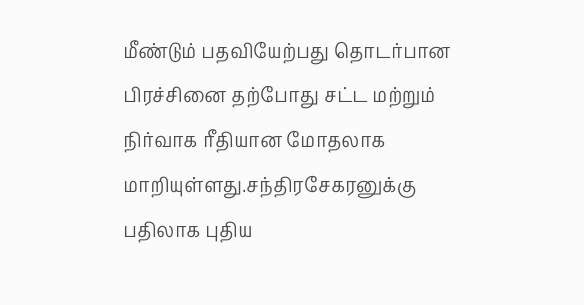மீண்டும் பதவியேற்பது தொடர்பான பிரச்சினை தற்போது சட்ட மற்றும் நிர்வாக ரீதியான மோதலாக மாறியுள்ளது.சந்திரசேகரனுக்கு பதிலாக புதிய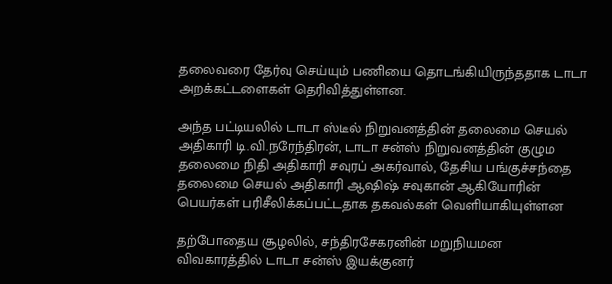தலைவரை தேர்வு செய்யும் பணியை தொடங்கியிருந்ததாக டாடா அறக்கட்டளைகள் தெரிவித்துள்ளன.

அந்த பட்டியலில் டாடா ஸ்டீல் நிறுவனத்தின் தலைமை செயல் அதிகாரி டி.வி.நரேந்திரன், டாடா சன்ஸ் நிறுவனத்தின் குழும தலைமை நிதி அதிகாரி சவுரப் அகர்வால், தேசிய பங்குச்சந்தை தலைமை செயல் அதிகாரி ஆஷிஷ் சவுகான் ஆகியோரின் பெயர்கள் பரிசீலிக்கப்பட்டதாக தகவல்கள் வெளியாகியுள்ளன

தற்போதைய சூழலில், சந்திரசேகரனின் மறுநியமன விவகாரத்தில் டாடா சன்ஸ் இயக்குனர்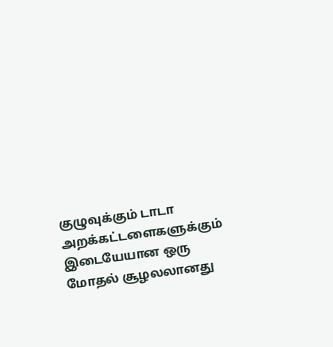குழுவுக்கும் டாடா அறக்கட்டளைகளுக்கும் இடையேயான ஒரு மோதல் சூழலலானது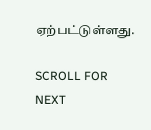ஏற்பட்டுள்ளது.

SCROLL FOR NEXT